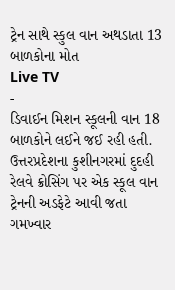ટ્રેન સાથે સ્કુલ વાન અથડાતા 13 બાળકોના મોત
Live TV
-
ડિવાઈન મિશન સ્કૂલની વાન 18 બાળકોને લઈને જઈ રહી હતી.
ઉત્તરપ્રદેશના કુશીનગરમાં દુદહી રેલવે ક્રોસિંગ પર એક સ્કૂલ વાન ટ્રેનની અડફેટે આવી જતા ગમખ્વાર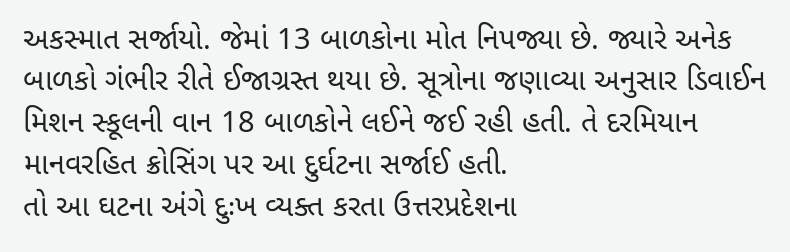અકસ્માત સર્જાયો. જેમાં 13 બાળકોના મોત નિપજ્યા છે. જ્યારે અનેક બાળકો ગંભીર રીતે ઈજાગ્રસ્ત થયા છે. સૂત્રોના જણાવ્યા અનુસાર ડિવાઈન મિશન સ્કૂલની વાન 18 બાળકોને લઈને જઈ રહી હતી. તે દરમિયાન માનવરહિત ક્રોસિંગ પર આ દુર્ઘટના સર્જાઈ હતી.
તો આ ઘટના અંગે દુઃખ વ્યક્ત કરતા ઉત્તરપ્રદેશના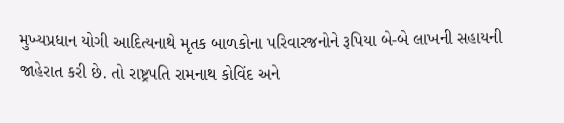મુખ્યપ્રધાન યોગી આદિત્યનાથે મૃતક બાળકોના પરિવારજનોને રૂપિયા બે-બે લાખની સહાયની જાહેરાત કરી છે. તો રાષ્ટ્રપતિ રામનાથ કોવિંદ અને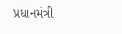પ્રધાનમંત્રી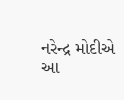નરેન્દ્ર મોદીએ આ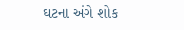ઘટના અંગે શોક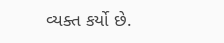વ્યક્ત કર્યો છે.